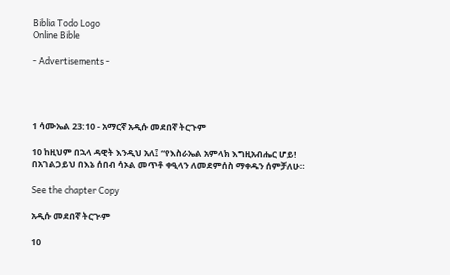Biblia Todo Logo
Online Bible

- Advertisements -




1 ሳሙኤል 23:10 - አማርኛ አዲሱ መደበኛ ትርጉም

10 ከዚህም በኋላ ዳዊት እንዲህ አለ፤ “የእስራኤል አምላክ እግዚአብሔር ሆይ! በአገልጋይህ በእኔ ሰበብ ሳኦል መጥቶ ቀዒላን ለመደምሰስ ማቀዱን ሰምቻለሁ።

See the chapter Copy

አዲሱ መደበኛ ትርጒም

10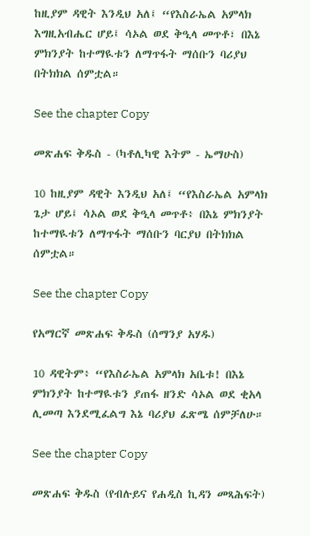ከዚያም ዳዊት እንዲህ አለ፤ “የእስራኤል አምላክ እግዚአብሔር ሆይ፤ ሳኦል ወደ ቅዒላ መጥቶ፣ በእኔ ምክንያት ከተማዪቱን ለማጥፋት ማሰቡን ባሪያህ በትክክል ሰምቷል።

See the chapter Copy

መጽሐፍ ቅዱስ - (ካቶሊካዊ እትም - ኤማሁስ)

10 ከዚያም ዳዊት እንዲህ አለ፤ “የእስራኤል አምላክ ጌታ ሆይ፤ ሳኦል ወደ ቅዒላ መጥቶ፥ በእኔ ምክንያት ከተማዪቱን ለማጥፋት ማሰቡን ባርያህ በትክክል ሰምቷል።

See the chapter Copy

የአማርኛ መጽሐፍ ቅዱስ (ሰማንያ አሃዱ)

10 ዳዊትም፥ “የእስራኤል አምላክ አቤቱ! በእኔ ምክንያት ከተማዪቱን ያጠፋ ዘንድ ሳኦል ወደ ቂአላ ሊመጣ እንደሚፈልግ እኔ ባሪያህ ፈጽሜ ሰምቻለሁ።

See the chapter Copy

መጽሐፍ ቅዱስ (የብሉይና የሐዲስ ኪዳን መጻሕፍት)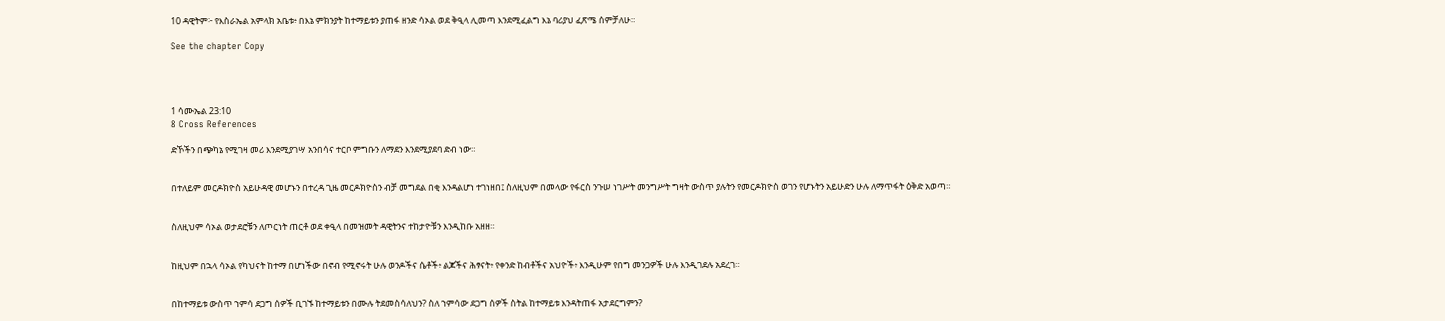10 ዳዊትም፦ የእስራኤል አምላክ አቤቱ፥ በእኔ ምክንያት ከተማይቱን ያጠፋ ዘንድ ሳኦል ወደ ቅዒላ ሊመጣ እንደሚፈልግ እኔ ባሪያህ ፈጽሜ ሰምቻለሁ።

See the chapter Copy




1 ሳሙኤል 23:10
8 Cross References

ድኾችን በጭካኔ የሚገዛ መሪ እንደሚያገሣ አንበሳና ተርቦ ምግቡን ለማደን እንደሚያደባ ድብ ነው።


በተለይም መርዶክዮስ አይሁዳዊ መሆኑን በተረዳ ጊዜ መርዶክዮስን ብቻ መግደል በቂ እንዳልሆነ ተገነዘበ፤ ስለዚህም በመላው የፋርስ ንጉሠ ነገሥት መንግሥት ግዛት ውስጥ ያሉትን የመርዶክዮስ ወገን የሆኑትን አይሁድን ሁሉ ለማጥፋት ዕቅድ አወጣ።


ስለዚህም ሳኦል ወታደሮቹን ለጦርነት ጠርቶ ወደ ቀዒላ በመዝመት ዳዊትንና ተከታዮቹን እንዲከቡ አዘዘ።


ከዚህም በኋላ ሳኦል የካህናት ከተማ በሆነችው በኖብ የሚኖሩት ሁሉ ወንዶችና ሴቶች፥ ልጆችና ሕፃናት፥ የቀንድ ከብቶችና አህዮች፥ እንዲሁም የበግ መንጋዎች ሁሉ እንዲገደሉ አደረገ።


በከተማይቱ ውስጥ ኀምሳ ደጋግ ሰዎች ቢገኙ ከተማይቱን በሙሉ ትደመስሳለህን? ስለ ኀምሳው ደጋግ ሰዎች ስትል ከተማይቱ እንዳትጠፋ አታደርግምን?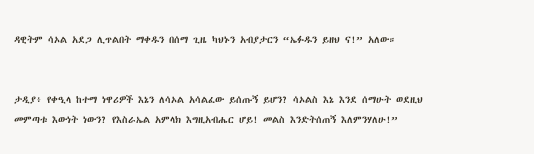ዳዊትም ሳኦል አደጋ ሊጥልበት ማቀዱን በሰማ ጊዜ ካህኑን አብያታርን “ኤፉዱን ይዘህ ና!” አለው።


ታዲያ፥ የቀዒላ ከተማ ነዋሪዎች እኔን ለሳኦል አሳልፈው ይሰጡኝ ይሆን? ሳኦልስ እኔ እንደ ሰማሁት ወደዚህ መምጣቱ እውነት ነውን? የእስራኤል አምላክ እግዚአብሔር ሆይ! መልስ እንድትሰጠኝ እለምንሃለሁ!”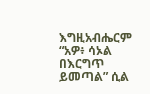እግዚአብሔርም “አዎ፥ ሳኦል በእርግጥ ይመጣል” ሲል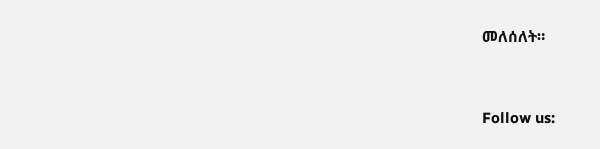መለሰለት።


Follow us: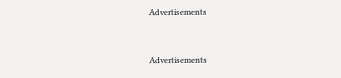Advertisements


Advertisements